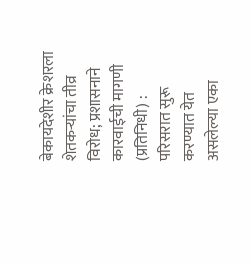बेकायदेशीर क्रेशरला शेतकऱ्यांचा तीव्र विरोध; प्रशासनाने कारवाईची मागणी
(प्रतिनिधी) : परिसरात सुरू करण्यात येत असलेल्या एका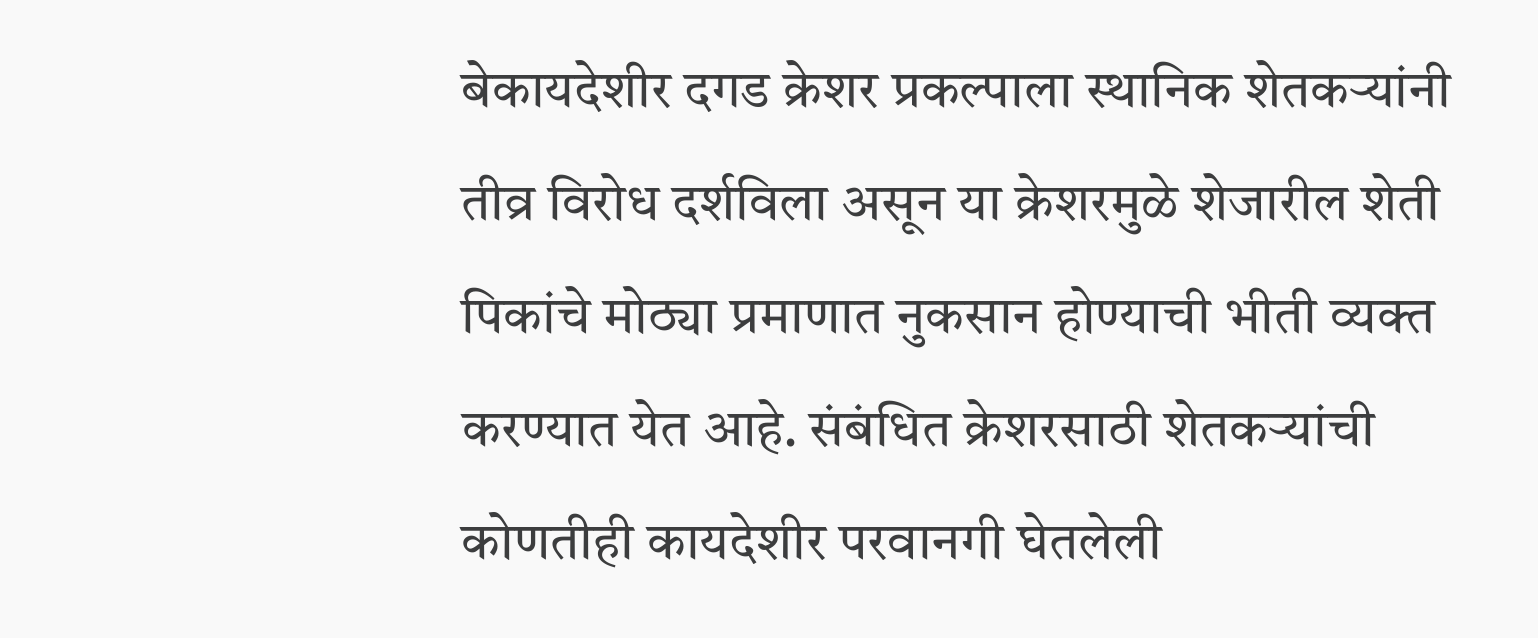बेकायदेशीर दगड क्रेशर प्रकल्पाला स्थानिक शेतकऱ्यांनी तीव्र विरोध दर्शविला असून या क्रेशरमुळे शेजारील शेती पिकांचे मोठ्या प्रमाणात नुकसान होण्याची भीती व्यक्त करण्यात येत आहे. संबंधित क्रेशरसाठी शेतकऱ्यांची कोणतीही कायदेशीर परवानगी घेतलेली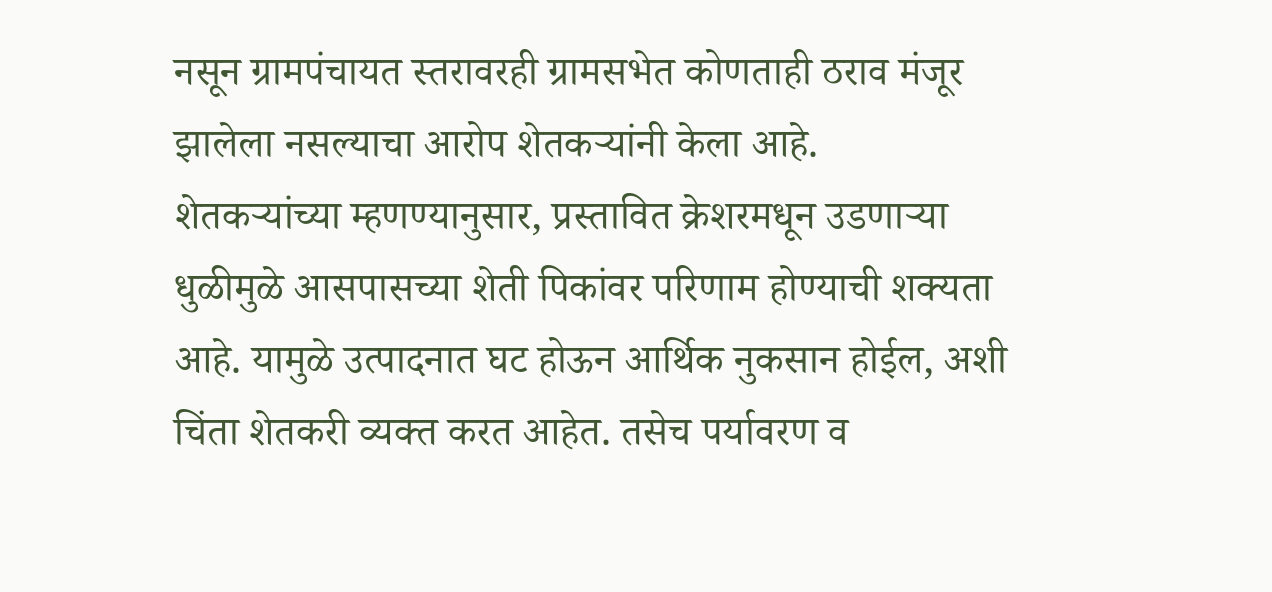नसून ग्रामपंचायत स्तरावरही ग्रामसभेत कोणताही ठराव मंजूर झालेला नसल्याचा आरोप शेतकऱ्यांनी केला आहे.
शेतकऱ्यांच्या म्हणण्यानुसार, प्रस्तावित क्रेशरमधून उडणाऱ्या धुळीमुळे आसपासच्या शेती पिकांवर परिणाम होण्याची शक्यता आहे. यामुळे उत्पादनात घट होऊन आर्थिक नुकसान होईल, अशी चिंता शेतकरी व्यक्त करत आहेत. तसेच पर्यावरण व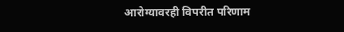आरोग्यावरही विपरीत परिणाम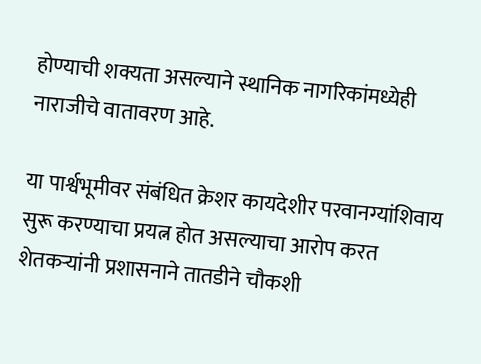होण्याची शक्यता असल्याने स्थानिक नागरिकांमध्येही नाराजीचे वातावरण आहे.

या पार्श्वभूमीवर संबंधित क्रेशर कायदेशीर परवानग्यांशिवाय सुरू करण्याचा प्रयत्न होत असल्याचा आरोप करत शेतकऱ्यांनी प्रशासनाने तातडीने चौकशी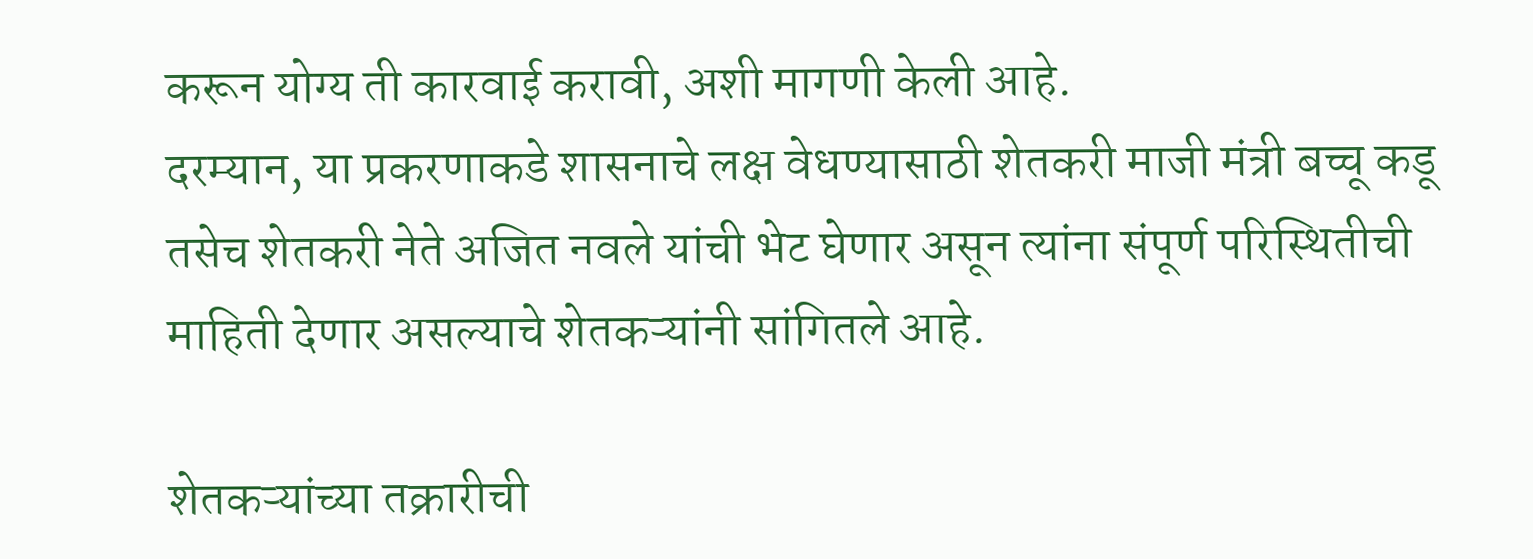करून योग्य ती कारवाई करावी, अशी मागणी केली आहे.
दरम्यान, या प्रकरणाकडे शासनाचे लक्ष वेधण्यासाठी शेतकरी माजी मंत्री बच्चू कडू तसेच शेतकरी नेते अजित नवले यांची भेट घेणार असून त्यांना संपूर्ण परिस्थितीची माहिती देणार असल्याचे शेतकऱ्यांनी सांगितले आहे.

शेतकऱ्यांच्या तक्रारीची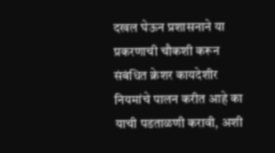दखल घेऊन प्रशासनाने या प्रकरणाची चौकशी करून संबंधित क्रेशर कायदेशीर नियमांचे पालन करीत आहे का याची पडताळणी करावी, अशी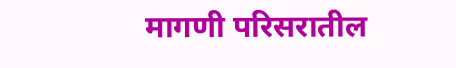मागणी परिसरातील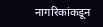नागरिकांकडून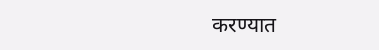करण्यात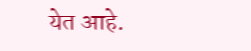येत आहे.